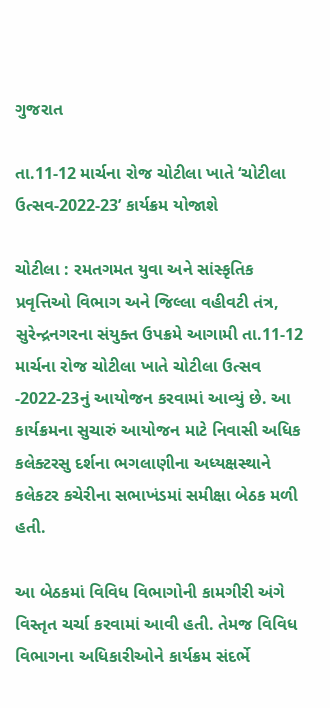ગુજરાત

તા.11-12 માર્ચના રોજ ચોટીલા ખાતે ‘ચોટીલા ઉત્સવ-2022-23’ કાર્યક્રમ યોજાશે

ચોટીલા : રમતગમત યુવા અને સાંસ્કૃતિક પ્રવૃત્તિઓ વિભાગ અને જિલ્લા વહીવટી તંત્ર, સુરેન્દ્રનગરના સંયુક્ત ઉપક્રમે આગામી તા.11-12 માર્ચના રોજ ચોટીલા ખાતે ચોટીલા ઉત્સવ -2022-23નું આયોજન કરવામાં આવ્યું છે. આ કાર્યક્રમના સુચારું આયોજન માટે નિવાસી અધિક કલેક્ટરસુ દર્શના ભગલાણીના અધ્યક્ષસ્થાને કલેકટર કચેરીના સભાખંડમાં સમીક્ષા બેઠક મળી હતી.

આ બેઠકમાં વિવિધ વિભાગોની કામગીરી અંગે વિસ્તૃત ચર્ચા કરવામાં આવી હતી. તેમજ વિવિધ વિભાગના અધિકારીઓને કાર્યક્રમ સંદર્ભે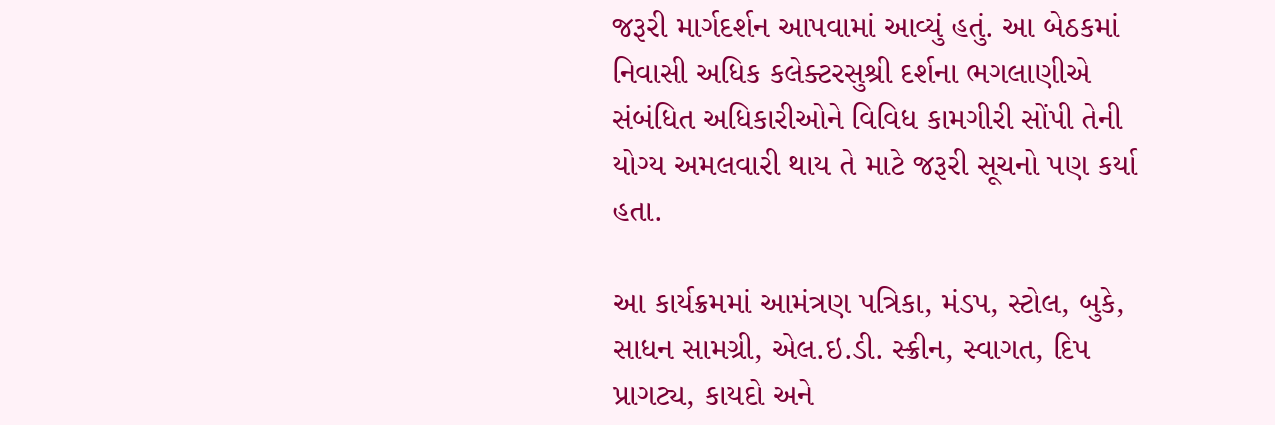જરૂરી માર્ગદર્શન આપવામાં આવ્યું હતું. આ બેઠકમાં નિવાસી અધિક કલેક્ટરસુશ્રી દર્શના ભગલાણીએ સંબંધિત અધિકારીઓને વિવિધ કામગીરી સોંપી તેની યોગ્ય અમલવારી થાય તે માટે જરૂરી સૂચનો પણ કર્યા હતા.

આ કાર્યક્રમમાં આમંત્રણ પત્રિકા, મંડપ, સ્ટોલ, બુકે, સાધન સામગ્રી, એલ.ઇ.ડી. સ્ક્રીન, સ્વાગત, દિપ પ્રાગટ્ય, કાયદો અને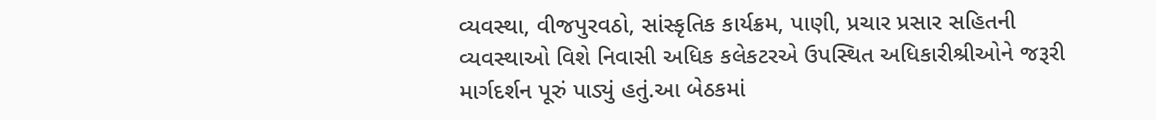વ્યવસ્થા, વીજપુરવઠો, સાંસ્કૃતિક કાર્યક્રમ, પાણી, પ્રચાર પ્રસાર સહિતની વ્યવસ્થાઓ વિશે નિવાસી અધિક કલેકટરએ ઉપસ્થિત અધિકારીશ્રીઓને જરૂરી માર્ગદર્શન પૂરું પાડ્યું હતું.આ બેઠકમાં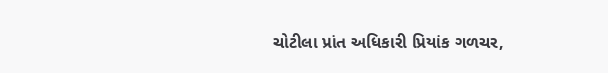ચોટીલા પ્રાંત અધિકારી પ્રિયાંક ગળચર,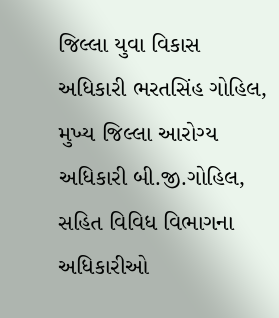જિલ્લા યુવા વિકાસ અધિકારી ભરતસિંહ ગોહિલ, મુખ્ય જિલ્લા આરોગ્ય અધિકારી બી.જી.ગોહિલ, સહિત વિવિધ વિભાગના અધિકારીઓ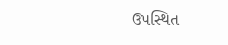ઉપસ્થિત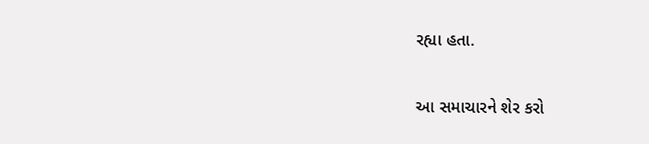રહ્યા હતા.

આ સમાચારને શેર કરો